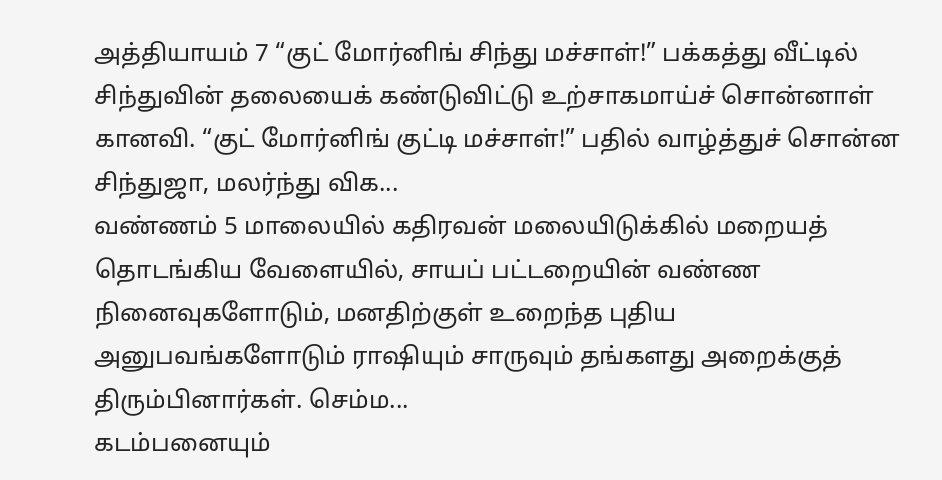அத்தியாயம் 7 “குட் மோர்னிங் சிந்து மச்சாள்!” பக்கத்து வீட்டில் சிந்துவின் தலையைக் கண்டுவிட்டு உற்சாகமாய்ச் சொன்னாள் கானவி. “குட் மோர்னிங் குட்டி மச்சாள்!” பதில் வாழ்த்துச் சொன்ன சிந்துஜா, மலர்ந்து விக...
வண்ணம் 5 மாலையில் கதிரவன் மலையிடுக்கில் மறையத் தொடங்கிய வேளையில், சாயப் பட்டறையின் வண்ண நினைவுகளோடும், மனதிற்குள் உறைந்த புதிய அனுபவங்களோடும் ராஷியும் சாருவும் தங்களது அறைக்குத் திரும்பினார்கள். செம்ம...
கடம்பனையும்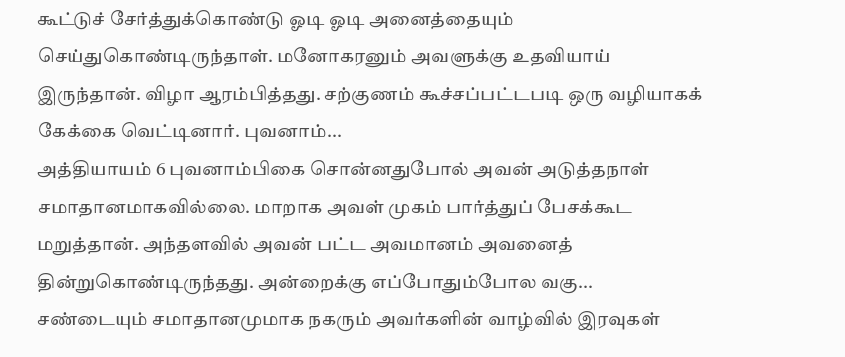கூட்டுச் சேர்த்துக்கொண்டு ஓடி ஓடி அனைத்தையும் செய்துகொண்டிருந்தாள். மனோகரனும் அவளுக்கு உதவியாய் இருந்தான். விழா ஆரம்பித்தது. சற்குணம் கூச்சப்பட்டபடி ஒரு வழியாகக் கேக்கை வெட்டினார். புவனாம்...
அத்தியாயம் 6 புவனாம்பிகை சொன்னதுபோல் அவன் அடுத்தநாள் சமாதானமாகவில்லை. மாறாக அவள் முகம் பார்த்துப் பேசக்கூட மறுத்தான். அந்தளவில் அவன் பட்ட அவமானம் அவனைத் தின்றுகொண்டிருந்தது. அன்றைக்கு எப்போதும்போல வகு...
சண்டையும் சமாதானமுமாக நகரும் அவர்களின் வாழ்வில் இரவுகள்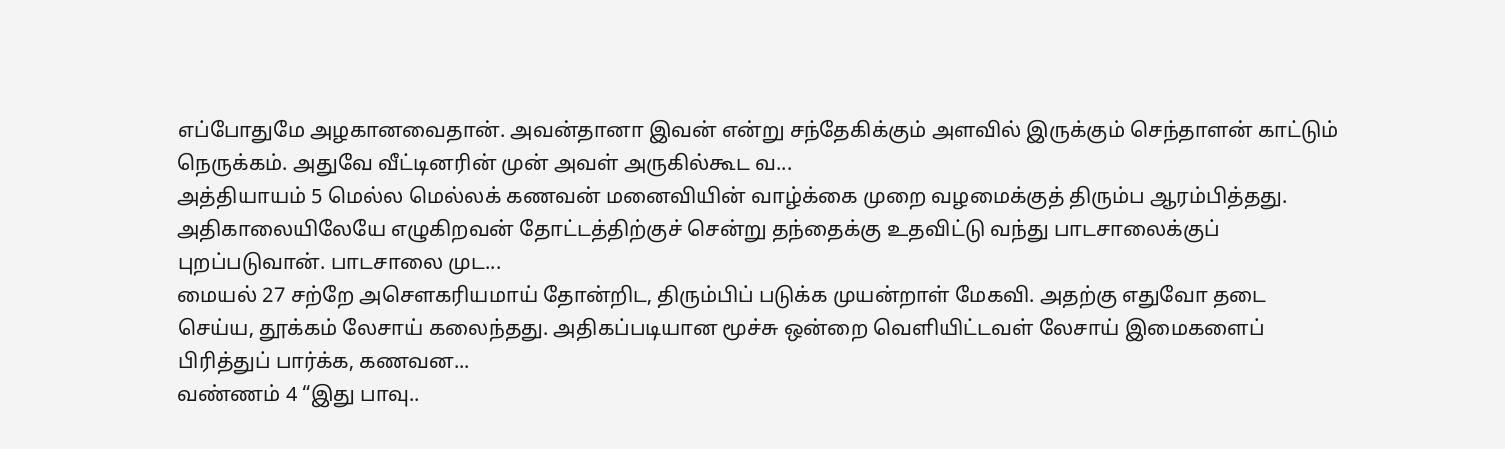எப்போதுமே அழகானவைதான். அவன்தானா இவன் என்று சந்தேகிக்கும் அளவில் இருக்கும் செந்தாளன் காட்டும் நெருக்கம். அதுவே வீட்டினரின் முன் அவள் அருகில்கூட வ...
அத்தியாயம் 5 மெல்ல மெல்லக் கணவன் மனைவியின் வாழ்க்கை முறை வழமைக்குத் திரும்ப ஆரம்பித்தது. அதிகாலையிலேயே எழுகிறவன் தோட்டத்திற்குச் சென்று தந்தைக்கு உதவிட்டு வந்து பாடசாலைக்குப் புறப்படுவான். பாடசாலை முட...
மையல் 27 சற்றே அசௌகரியமாய் தோன்றிட, திரும்பிப் படுக்க முயன்றாள் மேகவி. அதற்கு எதுவோ தடை செய்ய, தூக்கம் லேசாய் கலைந்தது. அதிகப்படியான மூச்சு ஒன்றை வெளியிட்டவள் லேசாய் இமைகளைப் பிரித்துப் பார்க்க, கணவன...
வண்ணம் 4 “இது பாவு..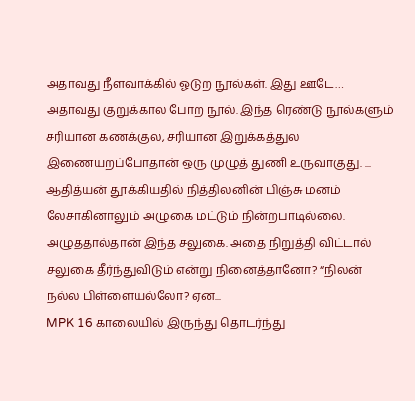அதாவது நீளவாக்கில் ஓடுற நூல்கள். இது ஊடே… அதாவது குறுக்கால போற நூல். இந்த ரெண்டு நூல்களும் சரியான கணக்குல, சரியான இறுக்கத்துல இணையறப்போதான் ஒரு முழுத் துணி உருவாகுது. ...
ஆதித்யன் தூக்கியதில் நித்திலனின் பிஞ்சு மனம் லேசாகினாலும் அழுகை மட்டும் நின்றபாடில்லை. அழுததால்தான் இந்த சலுகை. அதை நிறுத்தி விட்டால் சலுகை தீர்ந்துவிடும் என்று நினைத்தானோ? “நிலன் நல்ல பிள்ளையல்லோ? ஏன...
MPK 16 காலையில் இருந்து தொடர்ந்து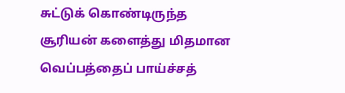சுட்டுக் கொண்டிருந்த சூரியன் களைத்து மிதமான வெப்பத்தைப் பாய்ச்சத்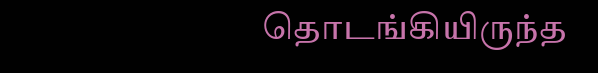தொடங்கியிருந்த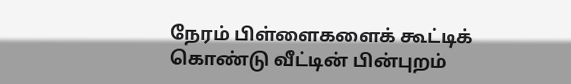நேரம் பிள்ளைகளைக் கூட்டிக் கொண்டு வீட்டின் பின்புறம்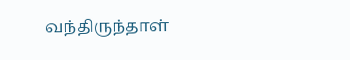வந்திருந்தாள்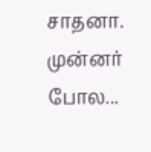சாதனா. முன்னர் போல...